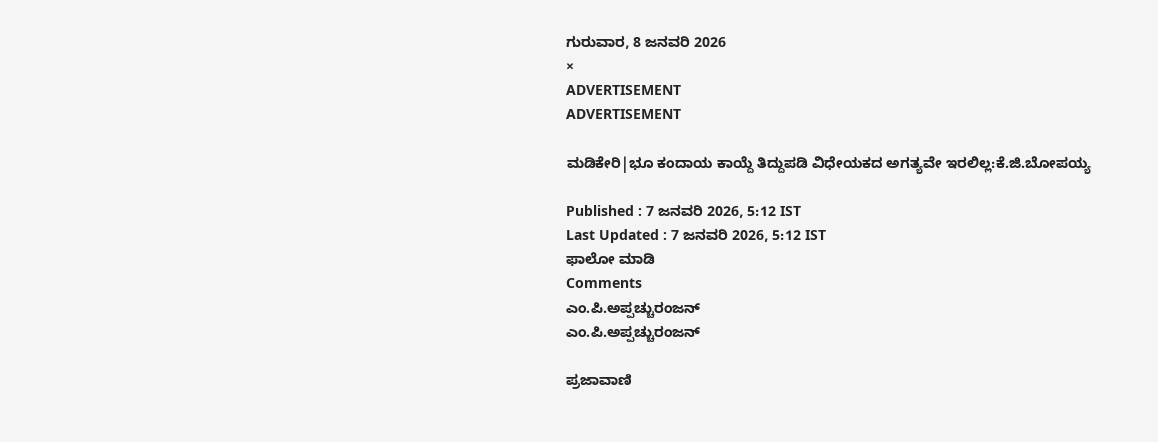ಗುರುವಾರ, 8 ಜನವರಿ 2026
×
ADVERTISEMENT
ADVERTISEMENT

ಮಡಿಕೇರಿ|ಭೂ ಕಂದಾಯ ಕಾಯ್ದೆ ತಿದ್ದುಪಡಿ ವಿಧೇಯಕದ ಅಗತ್ಯವೇ ಇರಲಿಲ್ಲ:ಕೆ.ಜಿ.ಬೋಪಯ್ಯ

Published : 7 ಜನವರಿ 2026, 5:12 IST
Last Updated : 7 ಜನವರಿ 2026, 5:12 IST
ಫಾಲೋ ಮಾಡಿ
Comments
ಎಂ.ಪಿ.ಅಪ್ಪಚ್ಚುರಂಜನ್
ಎಂ.ಪಿ.ಅಪ್ಪಚ್ಚುರಂಜನ್

ಪ್ರಜಾವಾಣಿ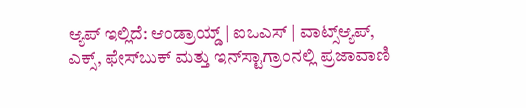ಆ್ಯಪ್ ಇಲ್ಲಿದೆ: ಆಂಡ್ರಾಯ್ಡ್ | ಐಒಎಸ್ | ವಾಟ್ಸ್ಆ್ಯಪ್, ಎಕ್ಸ್, ಫೇಸ್‌ಬುಕ್ ಮತ್ತು ಇನ್‌ಸ್ಟಾಗ್ರಾಂನಲ್ಲಿ ಪ್ರಜಾವಾಣಿ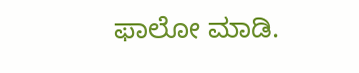ಫಾಲೋ ಮಾಡಿ.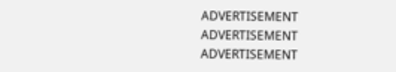ADVERTISEMENT
ADVERTISEMENT
ADVERTISEMENT